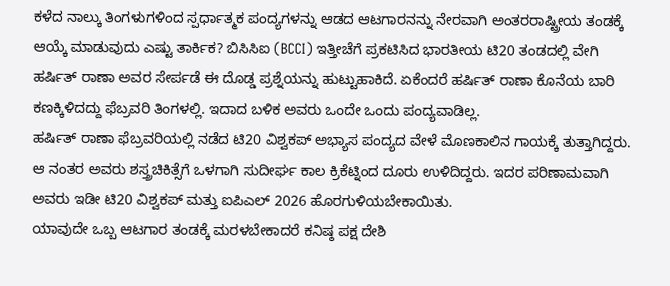ಕಳೆದ ನಾಲ್ಕು ತಿಂಗಳುಗಳಿಂದ ಸ್ಪರ್ಧಾತ್ಮಕ ಪಂದ್ಯಗಳನ್ನು ಆಡದ ಆಟಗಾರನನ್ನು ನೇರವಾಗಿ ಅಂತರರಾಷ್ಟ್ರೀಯ ತಂಡಕ್ಕೆ ಆಯ್ಕೆ ಮಾಡುವುದು ಎಷ್ಟು ತಾರ್ಕಿಕ? ಬಿಸಿಸಿಐ (BCCI) ಇತ್ತೀಚೆಗೆ ಪ್ರಕಟಿಸಿದ ಭಾರತೀಯ ಟಿ20 ತಂಡದಲ್ಲಿ ವೇಗಿ ಹರ್ಷಿತ್ ರಾಣಾ ಅವರ ಸೇರ್ಪಡೆ ಈ ದೊಡ್ಡ ಪ್ರಶ್ನೆಯನ್ನು ಹುಟ್ಟುಹಾಕಿದೆ. ಏಕೆಂದರೆ ಹರ್ಷಿತ್ ರಾಣಾ ಕೊನೆಯ ಬಾರಿ ಕಣಕ್ಕಿಳಿದದ್ದು ಫೆಬ್ರವರಿ ತಿಂಗಳಲ್ಲಿ. ಇದಾದ ಬಳಿಕ ಅವರು ಒಂದೇ ಒಂದು ಪಂದ್ಯವಾಡಿಲ್ಲ.
ಹರ್ಷಿತ್ ರಾಣಾ ಫೆಬ್ರವರಿಯಲ್ಲಿ ನಡೆದ ಟಿ20 ವಿಶ್ವಕಪ್ ಅಭ್ಯಾಸ ಪಂದ್ಯದ ವೇಳೆ ಮೊಣಕಾಲಿನ ಗಾಯಕ್ಕೆ ತುತ್ತಾಗಿದ್ದರು. ಆ ನಂತರ ಅವರು ಶಸ್ತ್ರಚಿಕಿತ್ಸೆಗೆ ಒಳಗಾಗಿ ಸುದೀರ್ಘ ಕಾಲ ಕ್ರಿಕೆಟ್ನಿಂದ ದೂರು ಉಳಿದಿದ್ದರು. ಇದರ ಪರಿಣಾಮವಾಗಿ ಅವರು ಇಡೀ ಟಿ20 ವಿಶ್ವಕಪ್ ಮತ್ತು ಐಪಿಎಲ್ 2026 ಹೊರಗುಳಿಯಬೇಕಾಯಿತು.
ಯಾವುದೇ ಒಬ್ಬ ಆಟಗಾರ ತಂಡಕ್ಕೆ ಮರಳಬೇಕಾದರೆ ಕನಿಷ್ಠ ಪಕ್ಷ ದೇಶಿ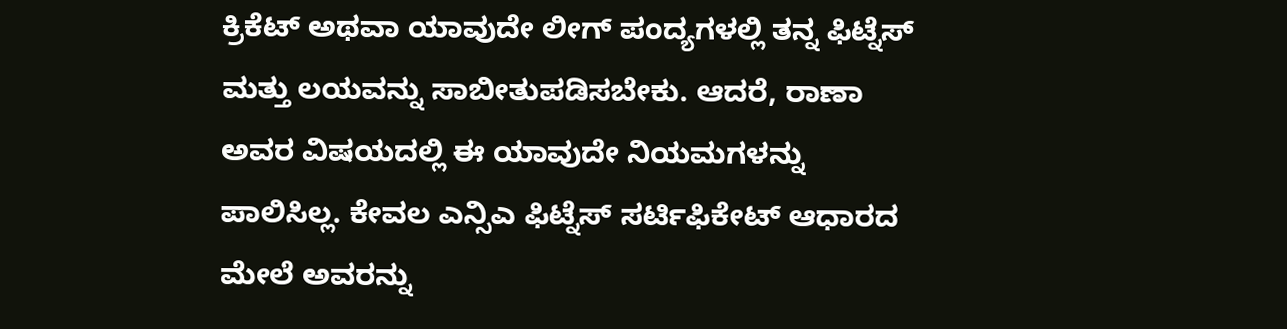ಕ್ರಿಕೆಟ್ ಅಥವಾ ಯಾವುದೇ ಲೀಗ್ ಪಂದ್ಯಗಳಲ್ಲಿ ತನ್ನ ಫಿಟ್ನೆಸ್ ಮತ್ತು ಲಯವನ್ನು ಸಾಬೀತುಪಡಿಸಬೇಕು. ಆದರೆ, ರಾಣಾ ಅವರ ವಿಷಯದಲ್ಲಿ ಈ ಯಾವುದೇ ನಿಯಮಗಳನ್ನು ಪಾಲಿಸಿಲ್ಲ. ಕೇವಲ ಎನ್ಸಿಎ ಫಿಟ್ನೆಸ್ ಸರ್ಟಿಫಿಕೇಟ್ ಆಧಾರದ ಮೇಲೆ ಅವರನ್ನು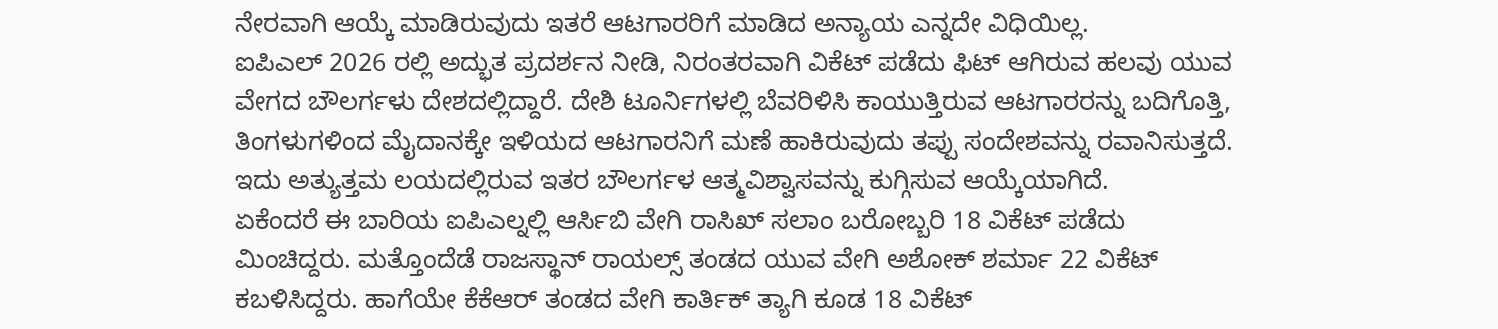ನೇರವಾಗಿ ಆಯ್ಕೆ ಮಾಡಿರುವುದು ಇತರೆ ಆಟಗಾರರಿಗೆ ಮಾಡಿದ ಅನ್ಯಾಯ ಎನ್ನದೇ ವಿಧಿಯಿಲ್ಲ.
ಐಪಿಎಲ್ 2026 ರಲ್ಲಿ ಅದ್ಭುತ ಪ್ರದರ್ಶನ ನೀಡಿ, ನಿರಂತರವಾಗಿ ವಿಕೆಟ್ ಪಡೆದು ಫಿಟ್ ಆಗಿರುವ ಹಲವು ಯುವ ವೇಗದ ಬೌಲರ್ಗಳು ದೇಶದಲ್ಲಿದ್ದಾರೆ. ದೇಶಿ ಟೂರ್ನಿಗಳಲ್ಲಿ ಬೆವರಿಳಿಸಿ ಕಾಯುತ್ತಿರುವ ಆಟಗಾರರನ್ನು ಬದಿಗೊತ್ತಿ, ತಿಂಗಳುಗಳಿಂದ ಮೈದಾನಕ್ಕೇ ಇಳಿಯದ ಆಟಗಾರನಿಗೆ ಮಣೆ ಹಾಕಿರುವುದು ತಪ್ಪು ಸಂದೇಶವನ್ನು ರವಾನಿಸುತ್ತದೆ. ಇದು ಅತ್ಯುತ್ತಮ ಲಯದಲ್ಲಿರುವ ಇತರ ಬೌಲರ್ಗಳ ಆತ್ಮವಿಶ್ವಾಸವನ್ನು ಕುಗ್ಗಿಸುವ ಆಯ್ಕೆಯಾಗಿದೆ.
ಏಕೆಂದರೆ ಈ ಬಾರಿಯ ಐಪಿಎಲ್ನಲ್ಲಿ ಆರ್ಸಿಬಿ ವೇಗಿ ರಾಸಿಖ್ ಸಲಾಂ ಬರೋಬ್ಬರಿ 18 ವಿಕೆಟ್ ಪಡೆದು ಮಿಂಚಿದ್ದರು. ಮತ್ತೊಂದೆಡೆ ರಾಜಸ್ಥಾನ್ ರಾಯಲ್ಸ್ ತಂಡದ ಯುವ ವೇಗಿ ಅಶೋಕ್ ಶರ್ಮಾ 22 ವಿಕೆಟ್ ಕಬಳಿಸಿದ್ದರು. ಹಾಗೆಯೇ ಕೆಕೆಆರ್ ತಂಡದ ವೇಗಿ ಕಾರ್ತಿಕ್ ತ್ಯಾಗಿ ಕೂಡ 18 ವಿಕೆಟ್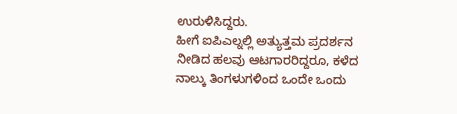ಉರುಳಿಸಿದ್ದರು.
ಹೀಗೆ ಐಪಿಎಲ್ನಲ್ಲಿ ಅತ್ಯುತ್ತಮ ಪ್ರದರ್ಶನ ನೀಡಿದ ಹಲವು ಆಟಗಾರರಿದ್ದರೂ, ಕಳೆದ ನಾಲ್ಕು ತಿಂಗಳುಗಳಿಂದ ಒಂದೇ ಒಂದು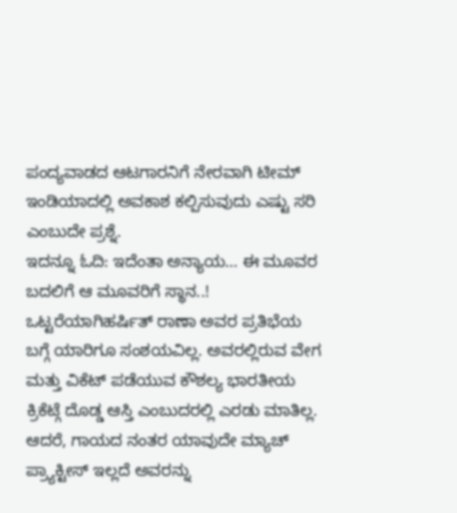ಪಂದ್ಯವಾಡದ ಆಟಗಾರನಿಗೆ ನೇರವಾಗಿ ಟೀಮ್ ಇಂಡಿಯಾದಲ್ಲಿ ಅವಕಾಶ ಕಲ್ಪಿಸುವುದು ಎಷ್ಟು ಸರಿ ಎಂಬುದೇ ಪ್ರಶ್ನೆ.
ಇದನ್ನೂ ಓದಿ: ಇದೆಂತಾ ಅನ್ಯಾಯ… ಈ ಮೂವರ ಬದಲಿಗೆ ಆ ಮೂವರಿಗೆ ಸ್ಥಾನ..!
ಒಟ್ಟರೆಯಾಗಿಹರ್ಷಿತ್ ರಾಣಾ ಅವರ ಪ್ರತಿಭೆಯ ಬಗ್ಗೆ ಯಾರಿಗೂ ಸಂಶಯವಿಲ್ಲ. ಅವರಲ್ಲಿರುವ ವೇಗ ಮತ್ತು ವಿಕೆಟ್ ಪಡೆಯುವ ಕೌಶಲ್ಯ ಭಾರತೀಯ ಕ್ರಿಕೆಟ್ಗೆ ದೊಡ್ಡ ಆಸ್ತಿ ಎಂಬುದರಲ್ಲಿ ಎರಡು ಮಾತಿಲ್ಲ. ಆದರೆ, ಗಾಯದ ನಂತರ ಯಾವುದೇ ಮ್ಯಾಚ್ ಪ್ರ್ಯಾಕ್ಟೀಸ್ ಇಲ್ಲದೆ ಅವರನ್ನು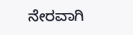ನೇರವಾಗಿ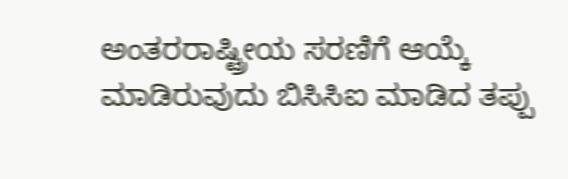ಅಂತರರಾಷ್ಟ್ರೀಯ ಸರಣಿಗೆ ಆಯ್ಕೆ ಮಾಡಿರುವುದು ಬಿಸಿಸಿಐ ಮಾಡಿದ ತಪ್ಪು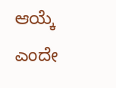ಆಯ್ಕೆ ಎಂದೇ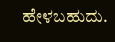ಹೇಳಬಹುದು.